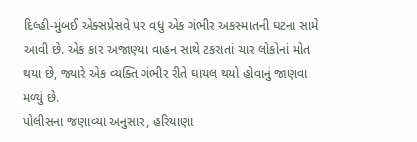દિલ્હી-મુંબઈ એક્સપ્રેસવે પર વધુ એક ગંભીર અકસ્માતની ઘટના સામે આવી છે. એક કાર અજાણ્યા વાહન સાથે ટકરાતાં ચાર લોકોનાં મોત થયા છે, જ્યારે એક વ્યક્તિ ગંભીર રીતે ઘાયલ થયો હોવાનું જાણવા મળ્યું છે.
પોલીસના જણાવ્યા અનુસાર, હરિયાણા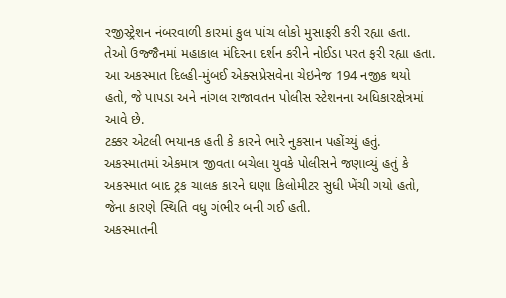રજીસ્ટ્રેશન નંબરવાળી કારમાં કુલ પાંચ લોકો મુસાફરી કરી રહ્યા હતા. તેઓ ઉજ્જૈનમાં મહાકાલ મંદિરના દર્શન કરીને નોઈડા પરત ફરી રહ્યા હતા. આ અકસ્માત દિલ્હી-મુંબઈ એક્સપ્રેસવેના ચેઇનેજ 194 નજીક થયો હતો, જે પાપડા અને નાંગલ રાજાવતન પોલીસ સ્ટેશનના અધિકારક્ષેત્રમાં આવે છે.
ટક્કર એટલી ભયાનક હતી કે કારને ભારે નુકસાન પહોંચ્યું હતું. અકસ્માતમાં એકમાત્ર જીવતા બચેલા યુવકે પોલીસને જણાવ્યું હતું કે અકસ્માત બાદ ટ્રક ચાલક કારને ઘણા કિલોમીટર સુધી ખેંચી ગયો હતો, જેના કારણે સ્થિતિ વધુ ગંભીર બની ગઈ હતી.
અકસ્માતની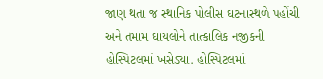જાણ થતા જ સ્થાનિક પોલીસ ઘટનાસ્થળે પહોંચી અને તમામ ઘાયલોને તાત્કાલિક નજીકની હોસ્પિટલમાં ખસેડ્યા. હોસ્પિટલમાં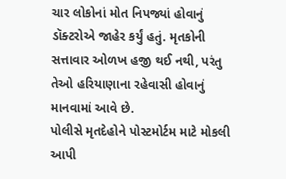ચાર લોકોનાં મોત નિપજ્યાં હોવાનું ડૉક્ટરોએ જાહેર કર્યું હતું. મૃતકોની સત્તાવાર ઓળખ હજી થઈ નથી, પરંતુ તેઓ હરિયાણાના રહેવાસી હોવાનું માનવામાં આવે છે.
પોલીસે મૃતદેહોને પોસ્ટમોર્ટમ માટે મોકલી આપી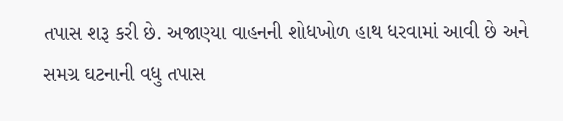તપાસ શરૂ કરી છે. અજાણ્યા વાહનની શોધખોળ હાથ ધરવામાં આવી છે અને સમગ્ર ઘટનાની વધુ તપાસ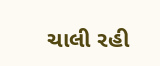ચાલી રહી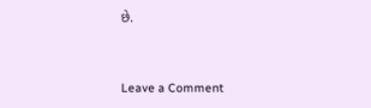છે.


Leave a Comment